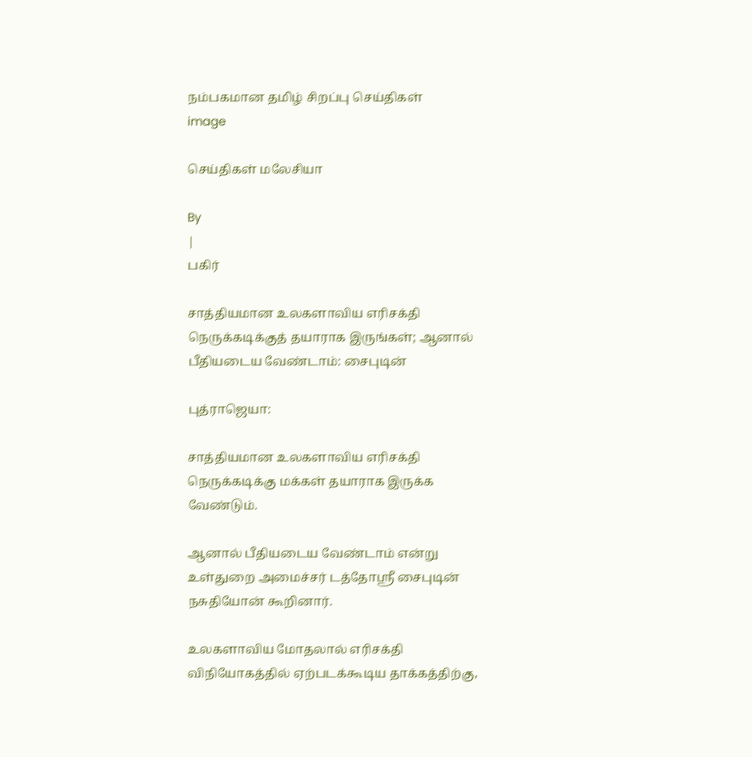நம்பகமான தமிழ் சிறப்பு செய்திகள்
image

செய்திகள் மலேசியா

By
|
பகிர்

சாத்தியமான உலகளாவிய எரிசக்தி நெருக்கடிக்குத் தயாராக இருங்கள்; ஆனால் பீதியடைய வேண்டாம்: சைபுடின்

புத்ராஜெயா:

சாத்தியமான உலகளாவிய எரிசக்தி நெருக்கடிக்கு மக்கள் தயாராக இருக்க வேண்டும்.

ஆனால் பீதியடைய வேண்டாம் என்று உள்துறை அமைச்சர் டத்தோஸ்ரீ சைபுடின் நசுதியோன் கூறினார்.

உலகளாவிய மோதலால் எரிசக்தி விநியோகத்தில் ஏற்படக்கூடிய தாக்கத்திற்கு,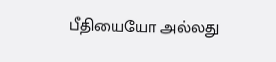பீதியையோ அல்லது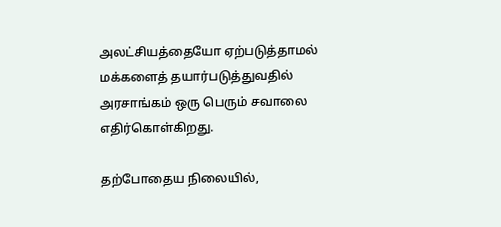அலட்சியத்தையோ ஏற்படுத்தாமல் மக்களைத் தயார்படுத்துவதில் அரசாங்கம் ஒரு பெரும் சவாலை எதிர்கொள்கிறது.

தற்போதைய நிலையில்,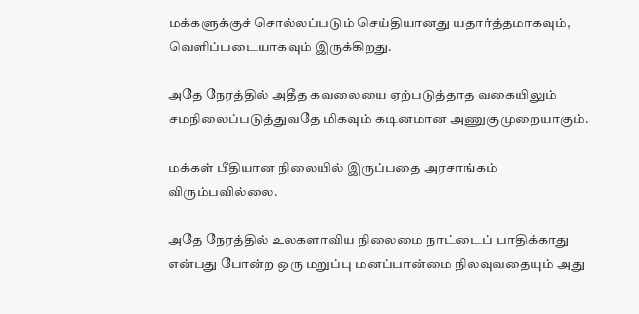மக்களுக்குச் சொல்லப்படும் செய்தியானது யதார்த்தமாகவும், வெளிப்படையாகவும் இருக்கிறது.

அதே நேரத்தில் அதீத கவலையை ஏற்படுத்தாத வகையிலும் சமநிலைப்படுத்துவதே மிகவும் கடினமான அணுகுமுறையாகும்.

மக்கள் பீதியான நிலையில் இருப்பதை அரசாங்கம் விரும்பவில்லை.

அதே நேரத்தில் உலகளாவிய நிலைமை நாட்டைப் பாதிக்காது என்பது போன்ற ஒரு மறுப்பு மனப்பான்மை நிலவுவதையும் அது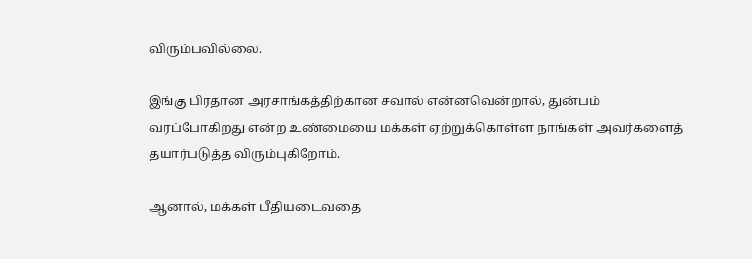விரும்பவில்லை.

இங்கு பிரதான அரசாங்கத்திற்கான சவால் என்னவென்றால், துன்பம் வரப்போகிறது என்ற உண்மையை மக்கள் ஏற்றுக்கொள்ள நாங்கள் அவர்களைத் தயார்படுத்த விரும்புகிறோம்.

ஆனால், மக்கள் பீதியடைவதை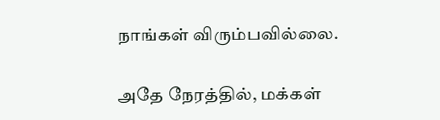நாங்கள் விரும்பவில்லை.

அதே நேரத்தில், மக்கள்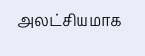அலட்சியமாக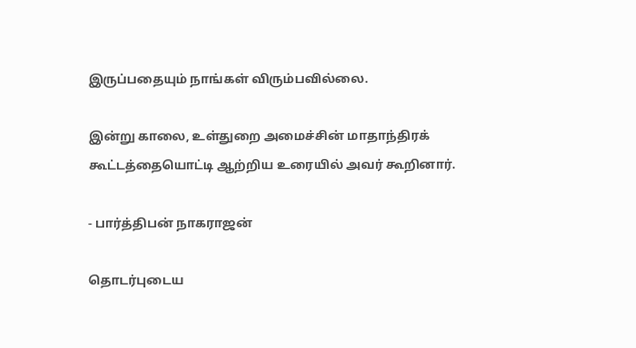இருப்பதையும் நாங்கள் விரும்பவில்லை.

இன்று காலை, உள்துறை அமைச்சின் மாதாந்திரக் கூட்டத்தையொட்டி ஆற்றிய உரையில் அவர் கூறினார்.

- பார்த்திபன் நாகராஜன்

தொடர்புடைய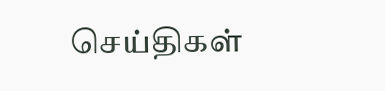செய்திகள்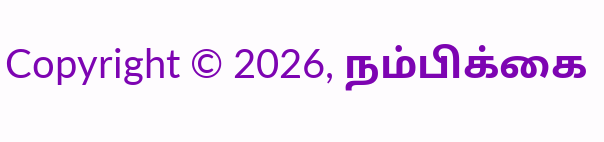Copyright © 2026, நம்பிக்கை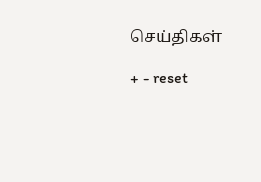செய்திகள்

+ - reset